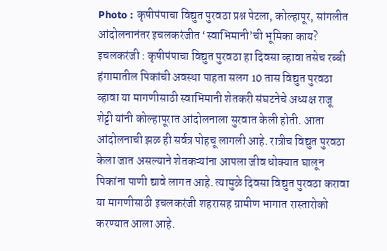Photo : कृषीपंपाचा विद्युत पुरवठा प्रश्न पेटला, कोल्हापूर, सांगलीत आंदोलनानंतर इचलकरंजीत ‘स्वाभिमानी’ची भूमिका काय?
इचलकरंजी : कृषीपंपाचा विद्युत पुरवठा हा दिवसा व्हावा तसेच रब्बी हंगामातील पिकांची अवस्था पाहता सलग 10 तास विद्युत पुरवठा व्हावा या मागणीसाठी स्वाभिमानी शेतकरी संघटनेचे अध्यक्ष राजू शेट्टी यांनी कोल्हापूरात आंदोलनाला सुरवात केली होती. आता आंदोलनाची झळ ही सर्वत्र पोहचू लागली आहे. रात्रीच विद्युत पुरवठा केला जात असल्याने शेतकऱ्यांना आपला जीव धोक्यात घालून पिकांना पाणी द्यावे लागत आहे. त्यामुळे दिवसा विद्युत पुरवठा करावा या मागणीसाठी इचलकरंजी शहरासह ग्रामीण भागात रास्तारोको करण्यात आला आहे.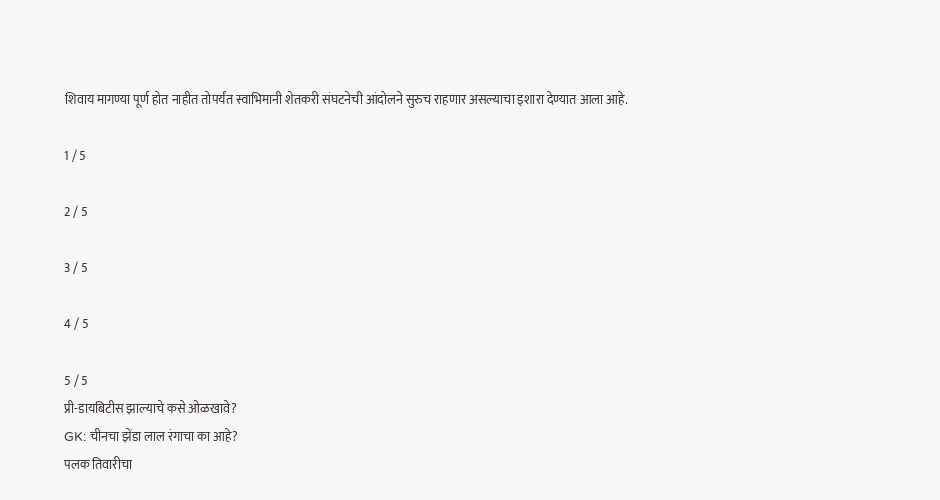शिवाय मागण्या पूर्ण होत नाहीत तोपर्यंत स्वाभिमानी शेतकरी संघटनेची आंदोलने सुरुच राहणार असल्याचा इशारा देण्यात आला आहे.

1 / 5

2 / 5

3 / 5

4 / 5

5 / 5
प्री-डायबिटीस झाल्याचे कसे ओळखावे?
GK: चीनचा झेंडा लाल रंगाचा का आहे?
पलक तिवारीचा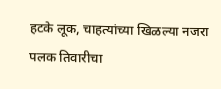हटके लूक, चाहत्यांच्या खिळल्या नजरा
पलक तिवारीचा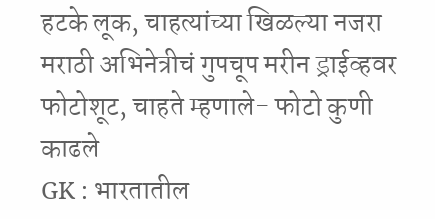हटके लूक, चाहत्यांच्या खिळल्या नजरा
मराठी अभिनेत्रीचं गुपचूप मरीन ड्राईव्हवर फोटोशूट, चाहते म्हणाले- फोटो कुणी काढले
GK : भारतातील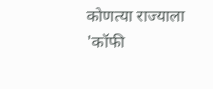कोणत्या राज्याला 'कॉफी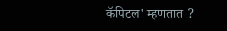कॅपिटल' म्हणतात ?